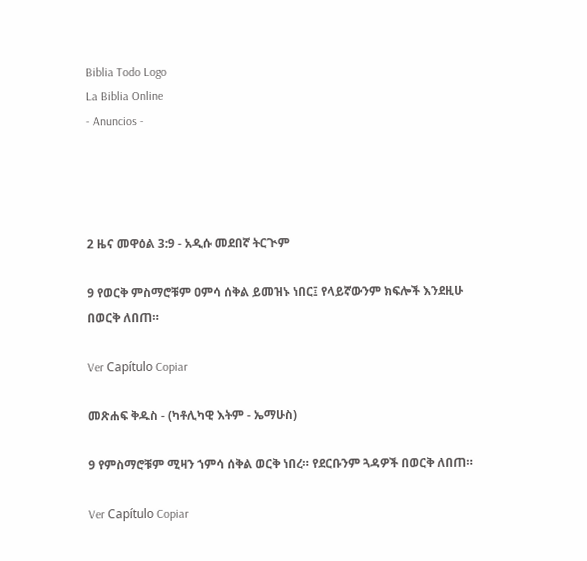Biblia Todo Logo
La Biblia Online
- Anuncios -




2 ዜና መዋዕል 3:9 - አዲሱ መደበኛ ትርጒም

9 የወርቅ ምስማሮቹም ዐምሳ ሰቅል ይመዝኑ ነበር፤ የላይኛውንም ክፍሎች እንደዚሁ በወርቅ ለበጠ።

Ver Capítulo Copiar

መጽሐፍ ቅዱስ - (ካቶሊካዊ እትም - ኤማሁስ)

9 የምስማሮቹም ሚዛን ኀምሳ ሰቅል ወርቅ ነበረ። የደርቡንም ጓዳዎች በወርቅ ለበጠ።

Ver Capítulo Copiar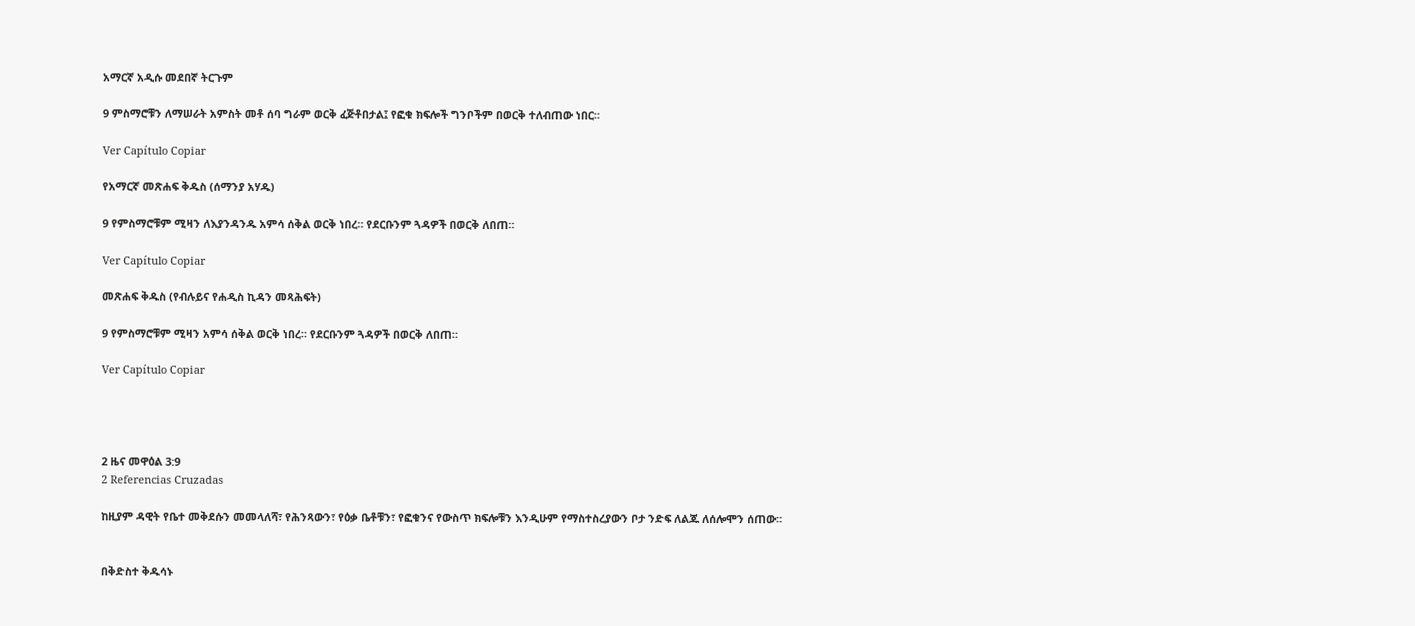አማርኛ አዲሱ መደበኛ ትርጉም

9 ምስማሮቹን ለማሠራት አምስት መቶ ሰባ ግራም ወርቅ ፈጅቶበታል፤ የፎቁ ክፍሎች ግንቦችም በወርቅ ተለብጠው ነበር።

Ver Capítulo Copiar

የአማርኛ መጽሐፍ ቅዱስ (ሰማንያ አሃዱ)

9 የምስማሮቹም ሚዛን ለእያንዳንዱ አምሳ ሰቅል ወርቅ ነበረ። የደርቡንም ጓዳዎች በወርቅ ለበጠ።

Ver Capítulo Copiar

መጽሐፍ ቅዱስ (የብሉይና የሐዲስ ኪዳን መጻሕፍት)

9 የምስማሮቹም ሚዛን አምሳ ሰቅል ወርቅ ነበረ። የደርቡንም ጓዳዎች በወርቅ ለበጠ።

Ver Capítulo Copiar




2 ዜና መዋዕል 3:9
2 Referencias Cruzadas

ከዚያም ዳዊት የቤተ መቅደሱን መመላለሻ፣ የሕንጻውን፣ የዕቃ ቤቶቹን፣ የፎቁንና የውስጥ ክፍሎቹን እንዲሁም የማስተስረያውን ቦታ ንድፍ ለልጁ ለሰሎሞን ሰጠው።


በቅድስተ ቅዱሳኑ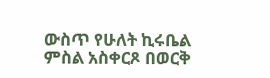ውስጥ የሁለት ኪሩቤል ምስል አስቀርጾ በወርቅ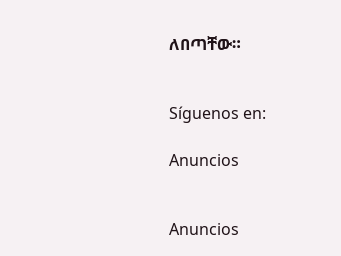ለበጣቸው።


Síguenos en:

Anuncios


Anuncios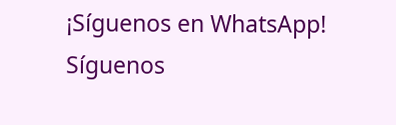¡Síguenos en WhatsApp! Síguenos